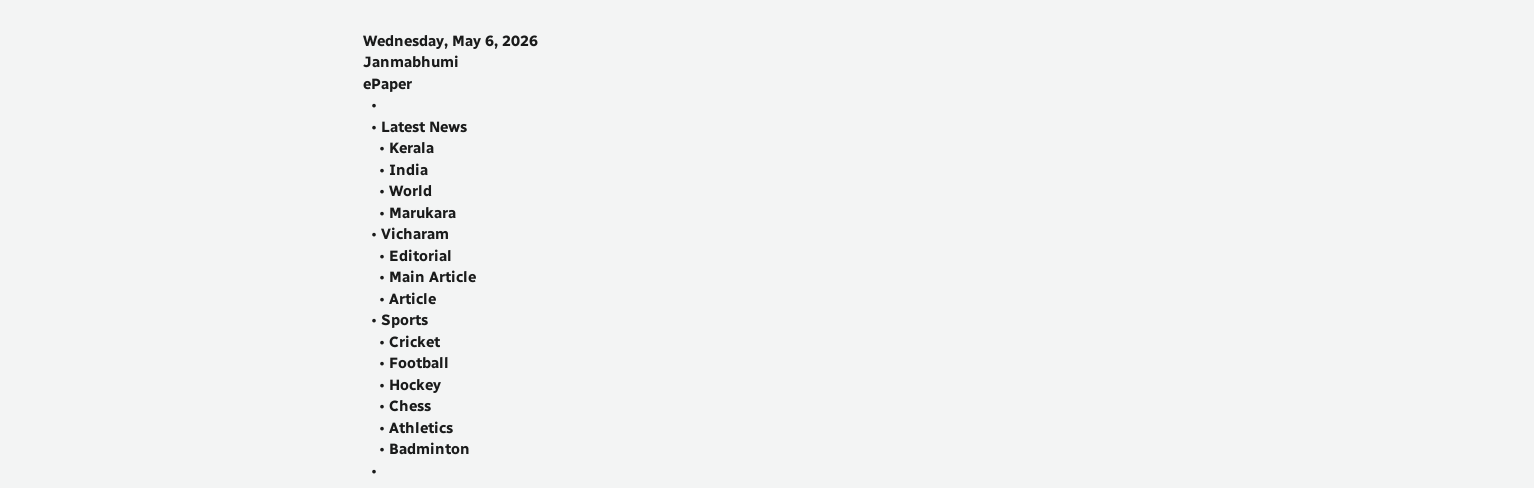Wednesday, May 6, 2026
Janmabhumi
ePaper
  •
  • Latest News
    • Kerala
    • India
    • World
    • Marukara
  • Vicharam
    • Editorial
    • Main Article
    • Article
  • Sports
    • Cricket
    • Football
    • Hockey
    • Chess
    • Athletics
    • Badminton
  •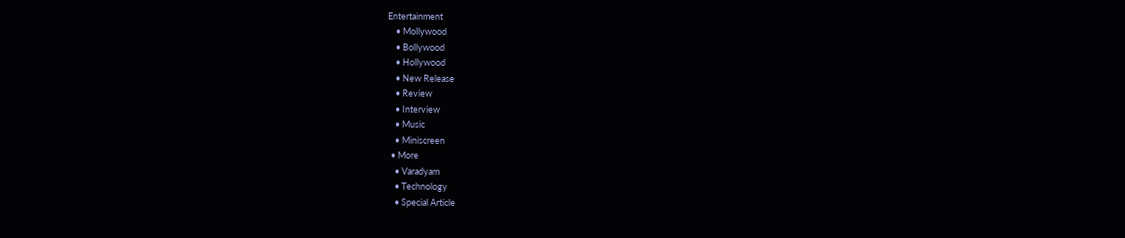Entertainment
    • Mollywood
    • Bollywood
    • Hollywood
    • New Release
    • Review
    • Interview
    • Music
    • Miniscreen
  • More
    • Varadyam
    • Technology
    • Special Article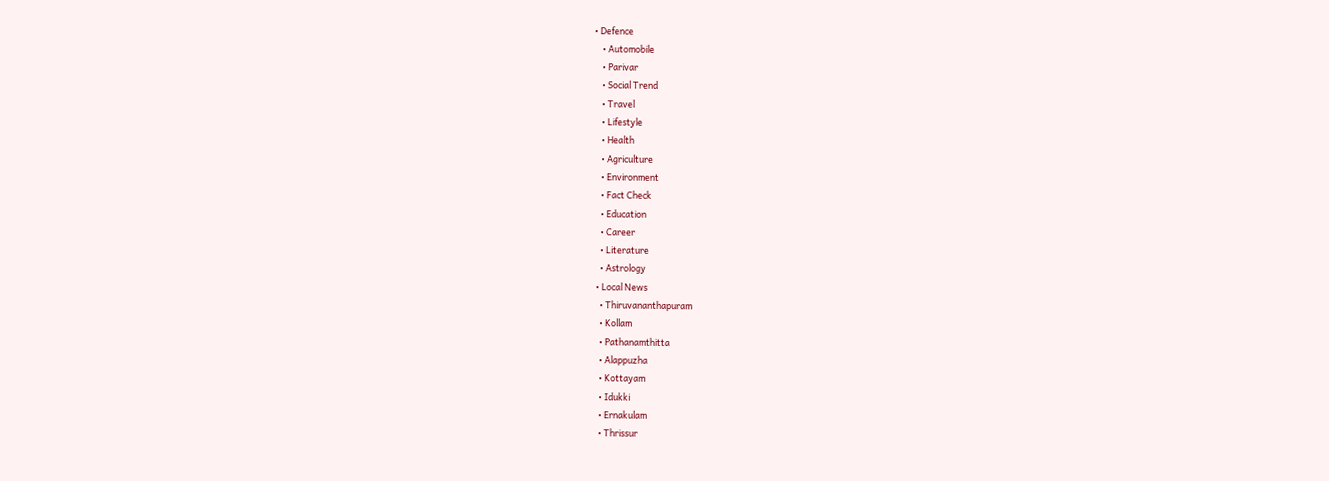• Defence
    • Automobile
    • Parivar
    • Social Trend
    • Travel
    • Lifestyle
    • Health
    • Agriculture
    • Environment
    • Fact Check
    • Education
    • Career
    • Literature
    • Astrology
  • Local News
    • Thiruvananthapuram
    • Kollam
    • Pathanamthitta
    • Alappuzha
    • Kottayam
    • Idukki
    • Ernakulam
    • Thrissur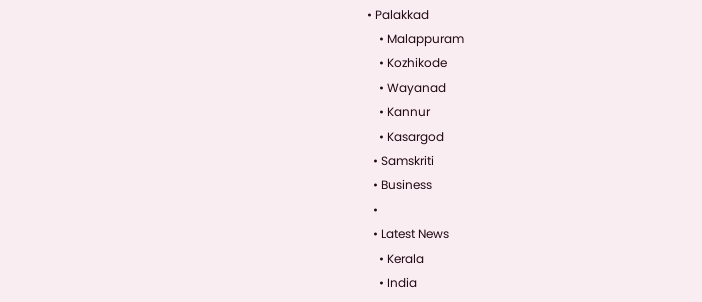• Palakkad
    • Malappuram
    • Kozhikode
    • Wayanad
    • Kannur
    • Kasargod
  • Samskriti
  • Business
  •
  • Latest News
    • Kerala
    • India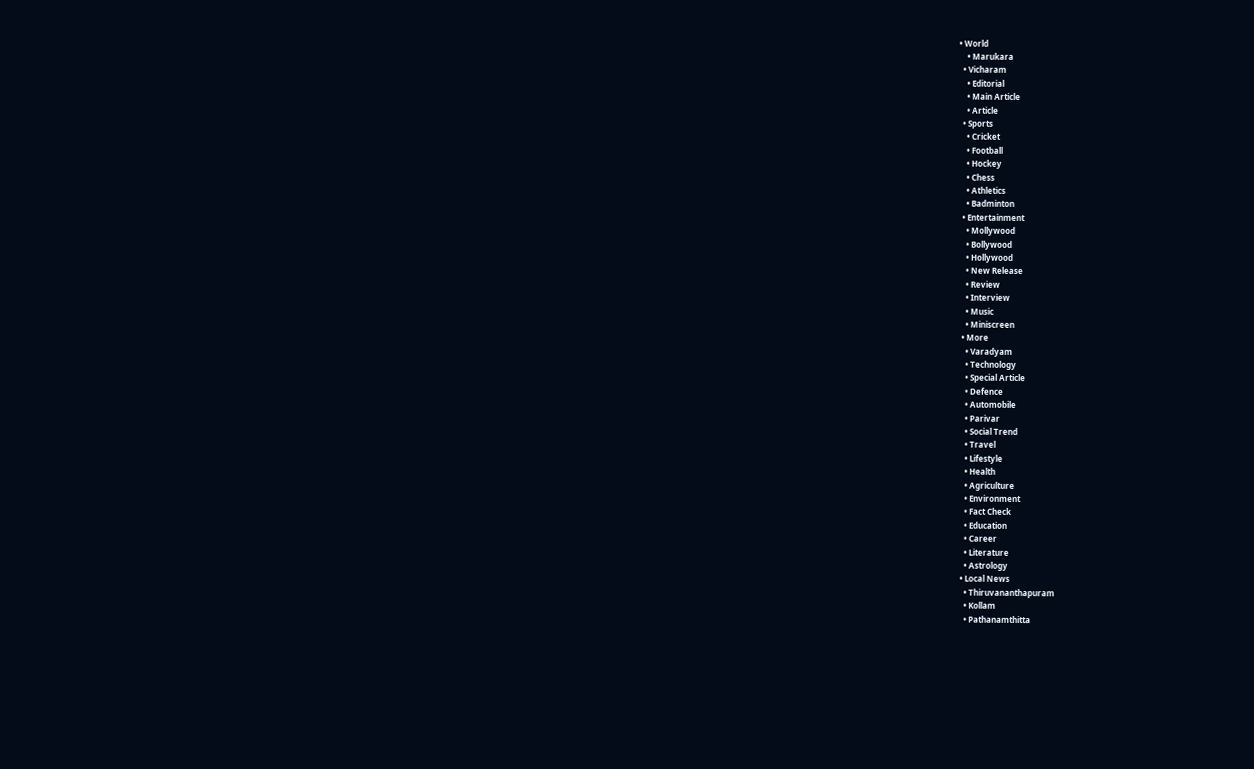• World
    • Marukara
  • Vicharam
    • Editorial
    • Main Article
    • Article
  • Sports
    • Cricket
    • Football
    • Hockey
    • Chess
    • Athletics
    • Badminton
  • Entertainment
    • Mollywood
    • Bollywood
    • Hollywood
    • New Release
    • Review
    • Interview
    • Music
    • Miniscreen
  • More
    • Varadyam
    • Technology
    • Special Article
    • Defence
    • Automobile
    • Parivar
    • Social Trend
    • Travel
    • Lifestyle
    • Health
    • Agriculture
    • Environment
    • Fact Check
    • Education
    • Career
    • Literature
    • Astrology
  • Local News
    • Thiruvananthapuram
    • Kollam
    • Pathanamthitta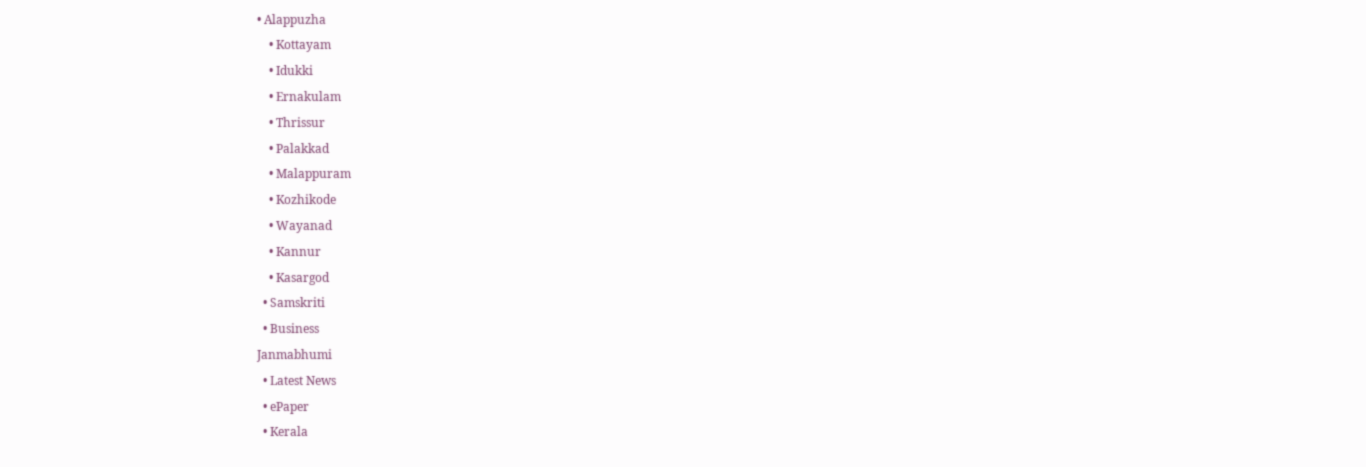• Alappuzha
    • Kottayam
    • Idukki
    • Ernakulam
    • Thrissur
    • Palakkad
    • Malappuram
    • Kozhikode
    • Wayanad
    • Kannur
    • Kasargod
  • Samskriti
  • Business
Janmabhumi
  • Latest News
  • ePaper
  • Kerala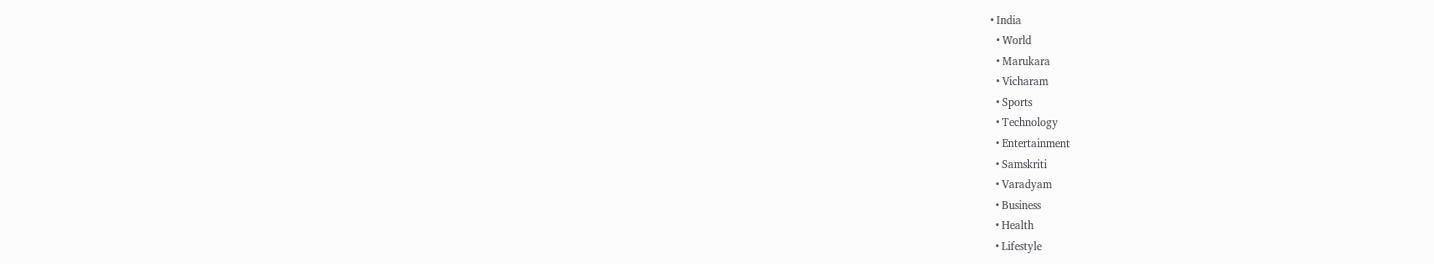• India
  • World
  • Marukara
  • Vicharam
  • Sports
  • Technology
  • Entertainment
  • Samskriti
  • Varadyam
  • Business
  • Health
  • Lifestyle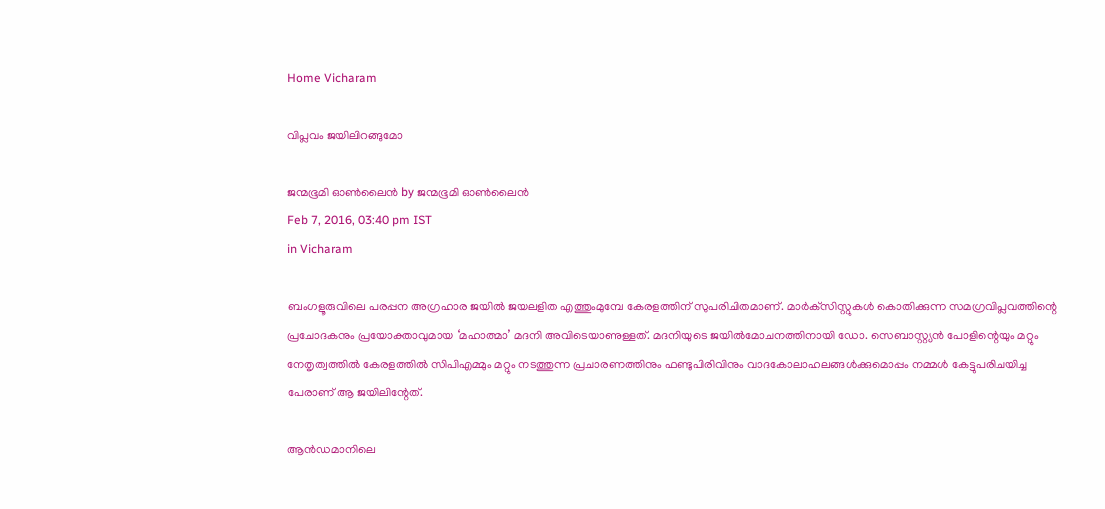Home Vicharam

വിപ്ലവം ജയിലിറങ്ങുമോ

ജന്മഭൂമി ഓണ്‍ലൈന്‍ by ജന്മഭൂമി ഓണ്‍ലൈന്‍
Feb 7, 2016, 03:40 pm IST
in Vicharam

ബംഗളൂരുവിലെ പരപ്പന അഗ്രഹാര ജയില്‍ ജയലളിത എത്തുംമുമ്പേ കേരളത്തിന് സുപരിചിതമാണ്. മാര്‍ക്‌സിസ്റ്റുകള്‍ കൊതിക്കുന്ന സമഗ്രവിപ്ലവത്തിന്റെ പ്രചോദകനും പ്രയോക്താവുമായ ‘മഹാത്മാ’ മദനി അവിടെയാണുള്ളത്. മദനിയുടെ ജയില്‍മോചനത്തിനായി ഡോ. സെബാസ്റ്റ്യന്‍ പോളിന്റെയും മറ്റും നേതൃത്വത്തില്‍ കേരളത്തില്‍ സിപിഎമ്മും മറ്റും നടത്തുന്ന പ്രചാരണത്തിനും ഫണ്ടുപിരിവിനും വാദകോലാഹലങ്ങള്‍ക്കുമൊപ്പം നമ്മള്‍ കേട്ടുപരിചയിച്ച പേരാണ് ആ ജയിലിന്റേത്.

ആന്‍ഡമാനിലെ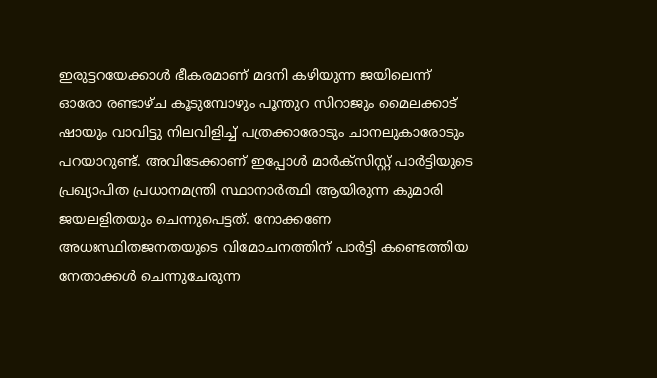ഇരുട്ടറയേക്കാള്‍ ഭീകരമാണ് മദനി കഴിയുന്ന ജയിലെന്ന് ഓരോ രണ്ടാഴ്ച കൂടുമ്പോഴും പൂന്തുറ സിറാജും മൈലക്കാട് ഷായും വാവിട്ടു നിലവിളിച്ച് പത്രക്കാരോടും ചാനലുകാരോടും പറയാറുണ്ട്. അവിടേക്കാണ് ഇപ്പോള്‍ മാര്‍ക്‌സിസ്റ്റ് പാര്‍ട്ടിയുടെ പ്രഖ്യാപിത പ്രധാനമന്ത്രി സ്ഥാനാര്‍ത്ഥി ആയിരുന്ന കുമാരി ജയലളിതയും ചെന്നുപെട്ടത്. നോക്കണേ അധഃസ്ഥിതജനതയുടെ വിമോചനത്തിന് പാര്‍ട്ടി കണ്ടെത്തിയ നേതാക്കള്‍ ചെന്നുചേരുന്ന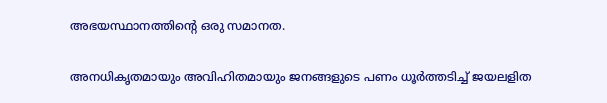അഭയസ്ഥാനത്തിന്റെ ഒരു സമാനത.

അനധികൃതമായും അവിഹിതമായും ജനങ്ങളുടെ പണം ധൂര്‍ത്തടിച്ച് ജയലളിത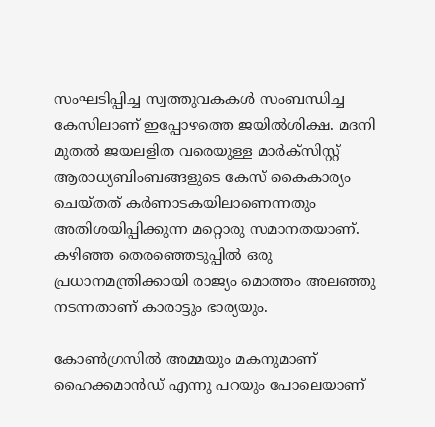സംഘടിപ്പിച്ച സ്വത്തുവകകള്‍ സംബന്ധിച്ച കേസിലാണ് ഇപ്പോഴത്തെ ജയില്‍ശിക്ഷ. മദനി മുതല്‍ ജയലളിത വരെയുള്ള മാര്‍ക്‌സിസ്റ്റ് ആരാധ്യബിംബങ്ങളുടെ കേസ് കൈകാര്യം ചെയ്തത് കര്‍ണാടകയിലാണെന്നതും അതിശയിപ്പിക്കുന്ന മറ്റൊരു സമാനതയാണ്. കഴിഞ്ഞ തെരഞ്ഞെടുപ്പില്‍ ഒരു പ്രധാനമന്ത്രിക്കായി രാജ്യം മൊത്തം അലഞ്ഞു നടന്നതാണ് കാരാട്ടും ഭാര്യയും.

കോണ്‍ഗ്രസില്‍ അമ്മയും മകനുമാണ് ഹൈക്കമാന്‍ഡ് എന്നു പറയും പോലെയാണ്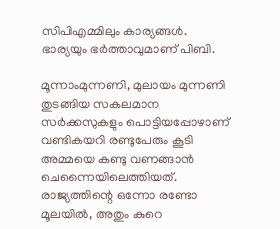സിപിഎമ്മിലും കാര്യങ്ങള്‍. ഭാര്യയും ഭര്‍ത്താവുമാണ് പിബി.

മൂന്നാംമുന്നണി, മുലായം മുന്നണി തുടങ്ങിയ സകലമാന സര്‍ക്കസുകളും പൊട്ടിയപ്പോഴാണ് വണ്ടികയറി രണ്ടുപേരും കൂടി അമ്മയെ കണ്ടു വണങ്ങാന്‍ ചെന്നൈയിലെത്തിയത്. രാജ്യത്തിന്റെ ഒന്നോ രണ്ടോ മൂലയില്‍, അതും കുറെ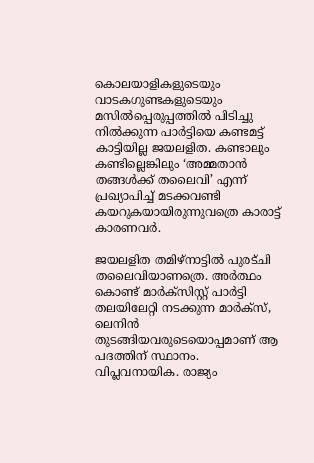കൊലയാളികളുടെയും വാടകഗുണ്ടകളുടെയും മസില്‍പ്പെരുപ്പത്തില്‍ പിടിച്ചു നില്‍ക്കുന്ന പാര്‍ട്ടിയെ കണ്ടമട്ട് കാട്ടിയില്ല ജയലളിത. കണ്ടാലും കണ്ടില്ലെങ്കിലും ‘അമ്മതാന്‍ തങ്ങള്‍ക്ക് തലൈവി’ എന്ന് പ്രഖ്യാപിച്ച് മടക്കവണ്ടി കയറുകയായിരുന്നുവത്രെ കാരാട്ട് കാരണവര്‍.

ജയലളിത തമിഴ്‌നാട്ടില്‍ പുരട്ചി തലൈവിയാണത്രെ. അര്‍ത്ഥം കൊണ്ട് മാര്‍ക്‌സിസ്റ്റ് പാര്‍ട്ടി തലയിലേറ്റി നടക്കുന്ന മാര്‍ക്‌സ്, ലെനിന്‍ തുടങ്ങിയവരുടെയൊപ്പമാണ് ആ പദത്തിന് സ്ഥാനം. വിപ്ലവനായിക. രാജ്യം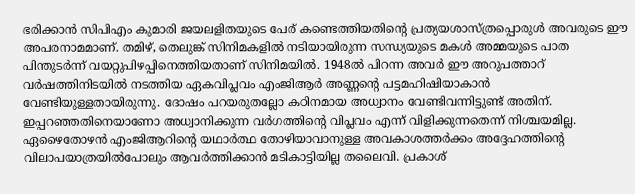ഭരിക്കാന്‍ സിപിഎം കുമാരി ജയലളിതയുടെ പേര് കണ്ടെത്തിയതിന്റെ പ്രത്യയശാസ്ത്രപ്പൊരുള്‍ അവരുടെ ഈ അപരനാമമാണ്. തമിഴ്, തെലുങ്ക് സിനിമകളില്‍ നടിയായിരുന്ന സന്ധ്യയുടെ മകള്‍ അമ്മയുടെ പാത പിന്തുടര്‍ന്ന് വയറ്റുപിഴപ്പിനെത്തിയതാണ് സിനിമയില്‍. 1948ല്‍ പിറന്ന അവര്‍ ഈ അറുപത്താറ് വര്‍ഷത്തിനിടയില്‍ നടത്തിയ ഏകവിപ്ലവം എംജിആര്‍ അണ്ണന്റെ പട്ടമഹിഷിയാകാന്‍ വേണ്ടിയുള്ളതായിരുന്നു. ദോഷം പറയരുതല്ലോ കഠിനമായ അധ്വാനം വേണ്ടിവന്നിട്ടുണ്ട് അതിന്. ഇപ്പറഞ്ഞതിനെയാണോ അധ്വാനിക്കുന്ന വര്‍ഗത്തിന്റെ വിപ്ലവം എന്ന് വിളിക്കുന്നതെന്ന് നിശ്ചയമില്ല. ഏഴൈതോഴന്‍ എംജിആറിന്റെ യഥാര്‍ത്ഥ തോഴിയാവാനുള്ള അവകാശത്തര്‍ക്കം അദ്ദേഹത്തിന്റെ വിലാപയാത്രയില്‍പോലും ആവര്‍ത്തിക്കാന്‍ മടികാട്ടിയില്ല തലൈവി. പ്രകാശ്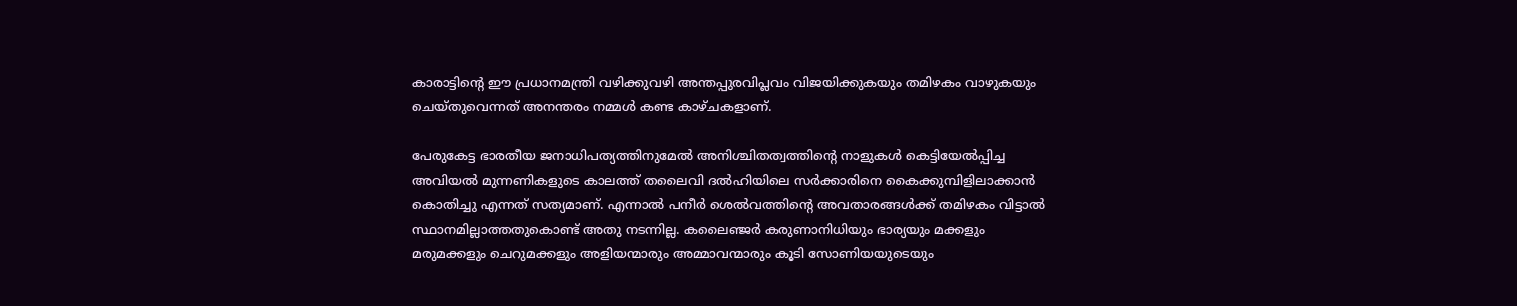കാരാട്ടിന്റെ ഈ പ്രധാനമന്ത്രി വഴിക്കുവഴി അന്തപ്പുരവിപ്ലവം വിജയിക്കുകയും തമിഴകം വാഴുകയും ചെയ്തുവെന്നത് അനന്തരം നമ്മള്‍ കണ്ട കാഴ്ചകളാണ്.

പേരുകേട്ട ഭാരതീയ ജനാധിപത്യത്തിനുമേല്‍ അനിശ്ചിതത്വത്തിന്റെ നാളുകള്‍ കെട്ടിയേല്‍പ്പിച്ച അവിയല്‍ മുന്നണികളുടെ കാലത്ത് തലൈവി ദല്‍ഹിയിലെ സര്‍ക്കാരിനെ കൈക്കുമ്പിളിലാക്കാന്‍ കൊതിച്ചു എന്നത് സത്യമാണ്. എന്നാല്‍ പനീര്‍ ശെല്‍വത്തിന്റെ അവതാരങ്ങള്‍ക്ക് തമിഴകം വിട്ടാല്‍ സ്ഥാനമില്ലാത്തതുകൊണ്ട് അതു നടന്നില്ല. കലൈഞ്ജര്‍ കരുണാനിധിയും ഭാര്യയും മക്കളും മരുമക്കളും ചെറുമക്കളും അളിയന്മാരും അമ്മാവന്മാരും കൂടി സോണിയയുടെയും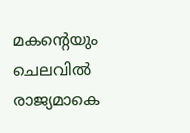മകന്റെയും ചെലവില്‍ രാജ്യമാകെ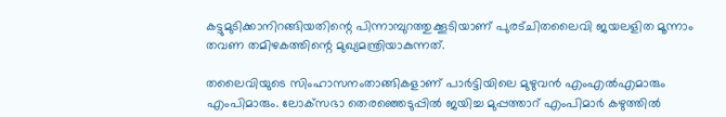കട്ടുമുടിക്കാനിറങ്ങിയതിന്റെ പിന്നാമ്പുറത്തുക്കൂടിയാണ് പുരട്ചിതലൈവി ജയലളിത മൂന്നാം തവണ തമിഴകത്തിന്റെ മുഖ്യമന്ത്രിയാകുന്നത്.

തലൈവിയുടെ സിംഹാസനംതാങ്ങികളാണ് പാര്‍ട്ടിയിലെ മുഴുവന്‍ എംഎല്‍എമാരും എംപിമാരും. ലോക്‌സഭാ തെരഞ്ഞെടുപ്പില്‍ ജയിച്ച മുപ്പത്താറ് എംപിമാര്‍ കഴുത്തില്‍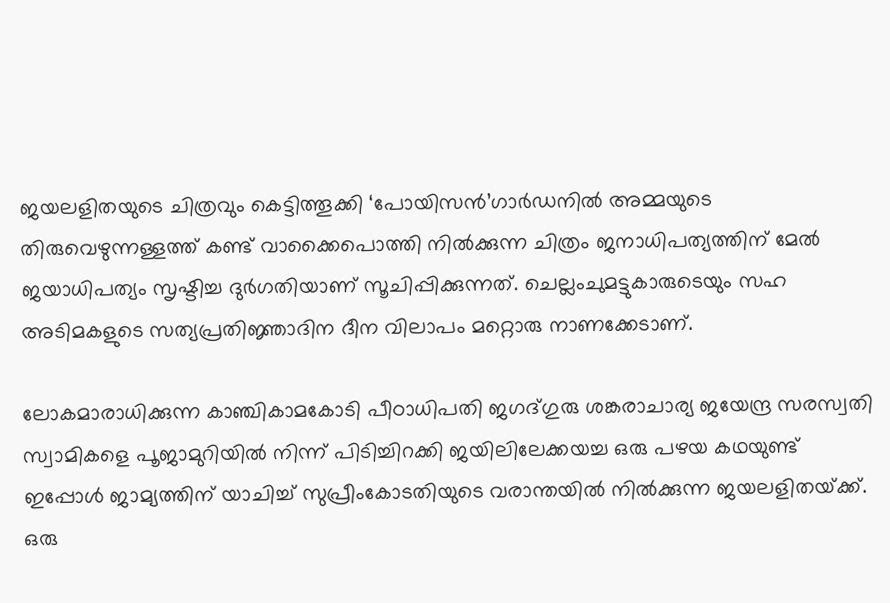ജയലളിതയുടെ ചിത്രവും കെട്ടിത്തൂക്കി ‘പോയിസന്‍’ഗാര്‍ഡനില്‍ അമ്മയുടെ തിരുവെഴുന്നള്ളത്ത് കണ്ട് വാക്കൈപൊത്തി നില്‍ക്കുന്ന ചിത്രം ജനാധിപത്യത്തിന് മേല്‍ ജയാധിപത്യം സൃഷ്ടിച്ച ദുര്‍ഗതിയാണ് സൂചിപ്പിക്കുന്നത്. ചെല്ലംചുമട്ടുകാരുടെയും സഹ അടിമകളുടെ സത്യപ്രതിജ്ഞാദിന ദീന വിലാപം മറ്റൊരു നാണക്കേടാണ്.

ലോകമാരാധിക്കുന്ന കാഞ്ചികാമകോടി പീഠാധിപതി ജഗദ്ഗുരു ശങ്കരാചാര്യ ജയേന്ദ്ര സരസ്വതി സ്വാമികളെ പൂജാമുറിയില്‍ നിന്ന് പിടിച്ചിറക്കി ജയിലിലേക്കയച്ച ഒരു പഴയ കഥയുണ്ട് ഇപ്പോള്‍ ജാമ്യത്തിന് യാചിച്ച് സുപ്രീംകോടതിയുടെ വരാന്തയില്‍ നില്‍ക്കുന്ന ജയലളിതയ്‌ക്ക്. ഒരു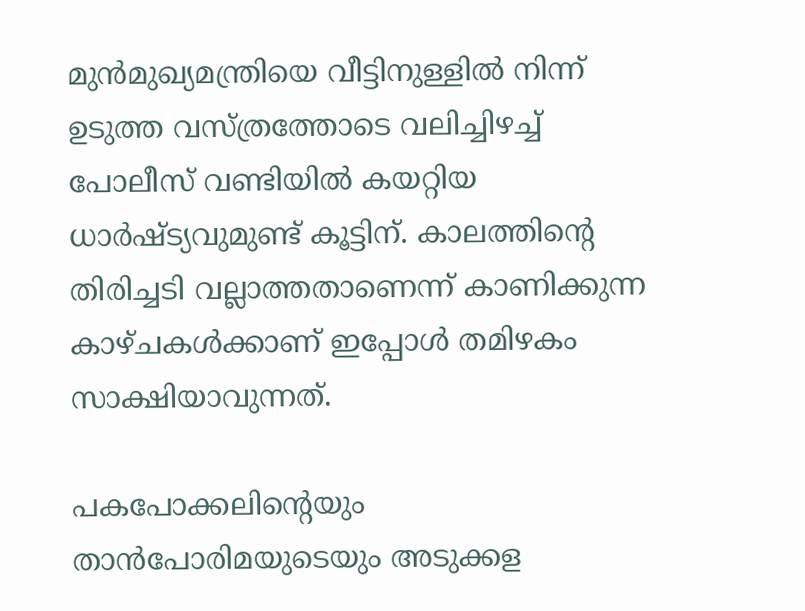മുന്‍മുഖ്യമന്ത്രിയെ വീട്ടിനുള്ളില്‍ നിന്ന് ഉടുത്ത വസ്ത്രത്തോടെ വലിച്ചിഴച്ച് പോലീസ് വണ്ടിയില്‍ കയറ്റിയ ധാര്‍ഷ്ട്യവുമുണ്ട് കൂട്ടിന്. കാലത്തിന്റെ തിരിച്ചടി വല്ലാത്തതാണെന്ന് കാണിക്കുന്ന കാഴ്ചകള്‍ക്കാണ് ഇപ്പോള്‍ തമിഴകം സാക്ഷിയാവുന്നത്.

പകപോക്കലിന്റെയും താന്‍പോരിമയുടെയും അടുക്കള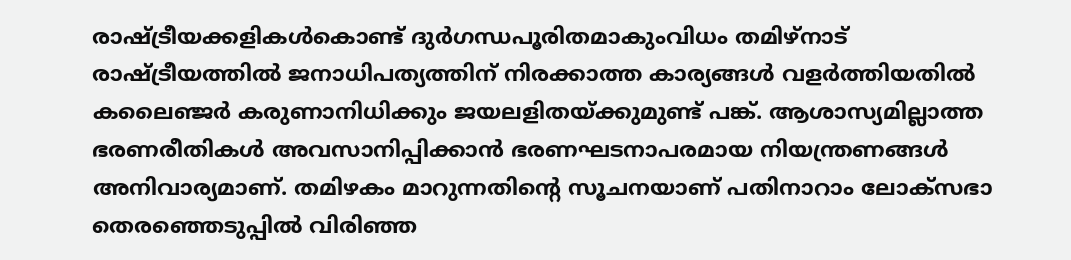രാഷ്‌ട്രീയക്കളികള്‍കൊണ്ട് ദുര്‍ഗന്ധപൂരിതമാകുംവിധം തമിഴ്‌നാട് രാഷ്‌ട്രീയത്തില്‍ ജനാധിപത്യത്തിന് നിരക്കാത്ത കാര്യങ്ങള്‍ വളര്‍ത്തിയതില്‍ കലൈഞ്ജര്‍ കരുണാനിധിക്കും ജയലളിതയ്‌ക്കുമുണ്ട് പങ്ക്. ആശാസ്യമില്ലാത്ത ഭരണരീതികള്‍ അവസാനിപ്പിക്കാന്‍ ഭരണഘടനാപരമായ നിയന്ത്രണങ്ങള്‍ അനിവാര്യമാണ്. തമിഴകം മാറുന്നതിന്റെ സൂചനയാണ് പതിനാറാം ലോക്‌സഭാ തെരഞ്ഞെടുപ്പില്‍ വിരിഞ്ഞ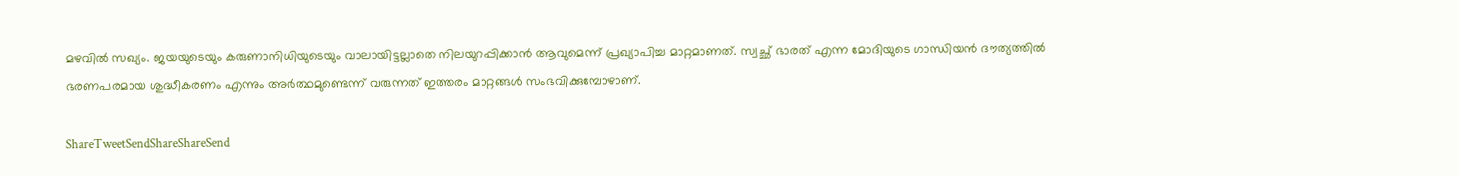മഴവില്‍ സഖ്യം. ജയയുടെയും കരുണാനിധിയുടെയും വാലായിട്ടല്ലാതെ നിലയുറപ്പിക്കാന്‍ ആവുമെന്ന് പ്രഖ്യാപിച്ച മാറ്റമാണത്. സ്വച്ഛ് ഭാരത് എന്ന മോദിയുടെ ഗാന്ധിയന്‍ ദൗത്യത്തില്‍ ഭരണപരമായ ശുദ്ധീകരണം എന്നും അര്‍ത്ഥമുണ്ടെന്ന് വരുന്നത് ഇത്തരം മാറ്റങ്ങള്‍ സംഭവിക്കുമ്പോഴാണ്.

ShareTweetSendShareShareSend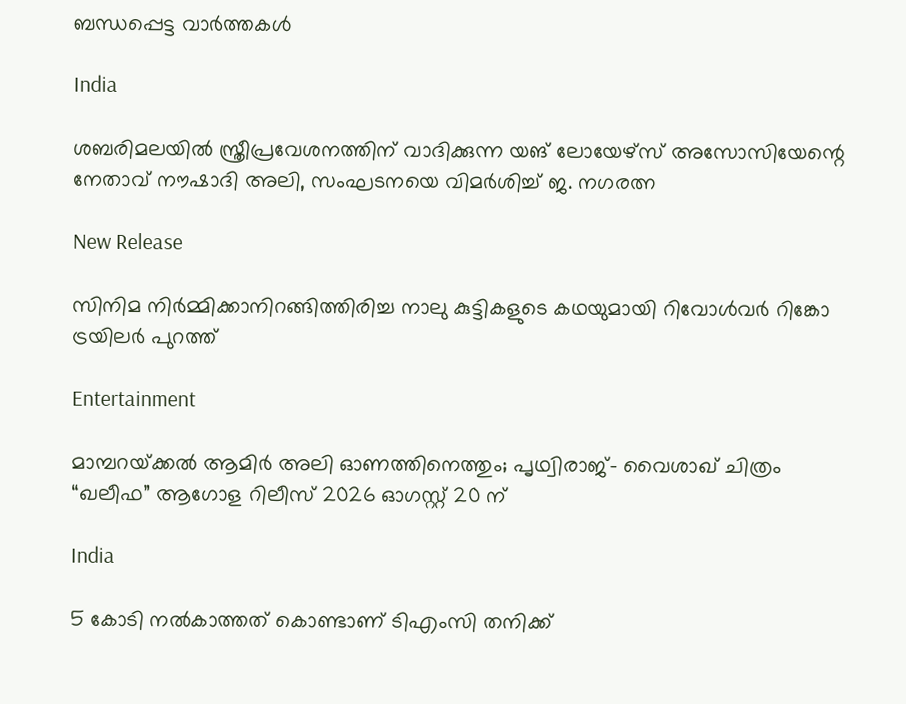ബന്ധപ്പെട്ട വാര്‍ത്തകള്‍

India

ശബരിമലയില്‍ സ്ത്രീപ്രവേശനത്തിന് വാദിക്കുന്ന യങ് ലോയേഴ്സ് അസോസിയേന്റെ നേതാവ് നൗഷാദി അലി, സംഘടനയെ വിമര്‍ശിച്ച് ജ. നഗരത്ന

New Release

സിനിമ നിർമ്മിക്കാനിറങ്ങിത്തിരിച്ച നാലു കുട്ടികളുടെ കഥയുമായി റിവോൾവർ റിങ്കോ ട്രയിലർ പുറത്ത്

Entertainment

മാമ്പറയ്‌ക്കൽ ആമിർ അലി ഓണത്തിനെത്തും; പൃഥ്വിരാജ്- വൈശാഖ് ചിത്രം “ഖലീഫ” ആഗോള റിലീസ് 2026 ഓഗസ്റ്റ് 20 ന്

India

5 കോടി നൽകാത്തത് കൊണ്ടാണ് ടിഎംസി തനിക്ക്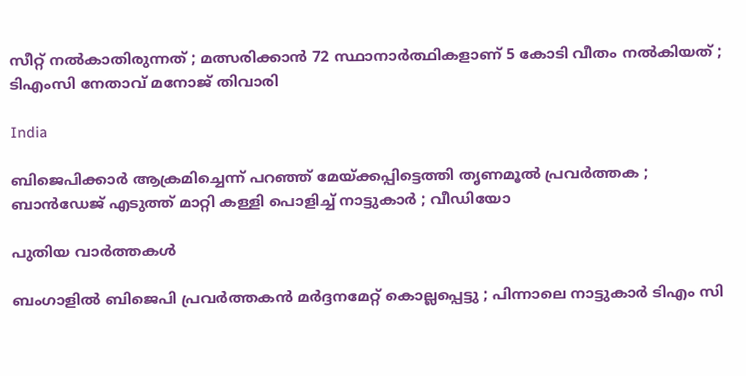സീറ്റ് നൽകാതിരുന്നത് ; മത്സരിക്കാൻ 72 സ്ഥാനാർത്ഥികളാണ് 5 കോടി വീതം നൽകിയത് ; ടിഎംസി നേതാവ് മനോജ് തിവാരി

India

ബിജെപിക്കാർ ആക്രമിച്ചെന്ന് പറഞ്ഞ് മേയ്‌ക്കപ്പിട്ടെത്തി തൃണമൂൽ പ്രവർത്തക ; ബാൻഡേജ് എടുത്ത് മാറ്റി കള്ളി പൊളിച്ച് നാട്ടുകാർ ; വീഡിയോ

പുതിയ വാര്‍ത്തകള്‍

ബംഗാളിൽ ബിജെപി പ്രവർത്തകൻ മർദ്ദനമേറ്റ് കൊല്ലപ്പെട്ടു ; പിന്നാലെ നാട്ടുകാർ ടിഎം സി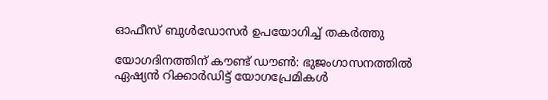ഓഫീസ് ബുൾഡോസർ ഉപയോഗിച്ച് തകർത്തു

യോഗദിനത്തിന് കൗണ്ട് ഡൗണ്‍: ഭുജംഗാസനത്തിൽ ഏഷ്യന്‍ റിക്കാര്‍ഡിട്ട് യോഗപ്രേമികള്‍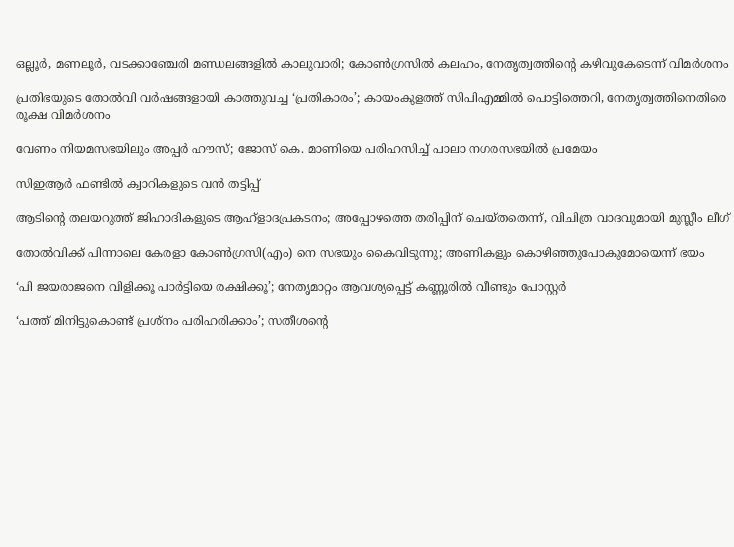ഒല്ലൂര്‍, മണലൂര്‍, വടക്കാഞ്ചേരി മണ്ഡലങ്ങളില്‍ കാലുവാരി; കോണ്‍ഗ്രസില്‍ കലഹം, നേതൃത്വത്തിന്റെ കഴിവുകേടെന്ന് വിമർശനം

പ്രതിഭയുടെ തോൽവി വർഷങ്ങളായി കാത്തുവച്ച ‘പ്രതികാരം’; കായംകുളത്ത് സിപിഎമ്മിൽ പൊട്ടിത്തെറി, നേതൃത്വത്തിനെതിരെ രൂക്ഷ വിമർശനം

വേണം നിയമസഭയിലും അപ്പർ ഹൗസ്; ജോസ് കെ. മാണിയെ പരിഹസിച്ച് പാലാ നഗരസഭയില്‍ പ്രമേയം

സിഇആര്‍ ഫണ്ടില്‍ ക്വാറികളുടെ വന്‍ തട്ടിപ്പ്

ആടിന്റെ തലയറുത്ത് ജിഹാദികളുടെ ആഹ്ളാദപ്രകടനം; അപ്പോഴത്തെ തരിപ്പിന് ചെയ്തതെന്ന്, വിചിത്ര വാദവുമായി മുസ്ലീം ലീഗ്

തോല്‍വിക്ക് പിന്നാലെ കേരളാ കോണ്‍ഗ്രസി(എം) നെ സഭയും കൈവിടുന്നു; അണികളും കൊഴിഞ്ഞുപോകുമോയെന്ന് ഭയം

‘പി ജയരാജനെ വിളിക്കൂ പാർട്ടിയെ രക്ഷിക്കൂ’; നേതൃമാറ്റം ആവശ്യപ്പെട്ട് കണ്ണൂരിൽ വീണ്ടും പോസ്റ്റർ

‘പത്ത് മിനിട്ടുകൊണ്ട് പ്രശ്‌നം പരിഹരിക്കാം’; സതീശന്റെ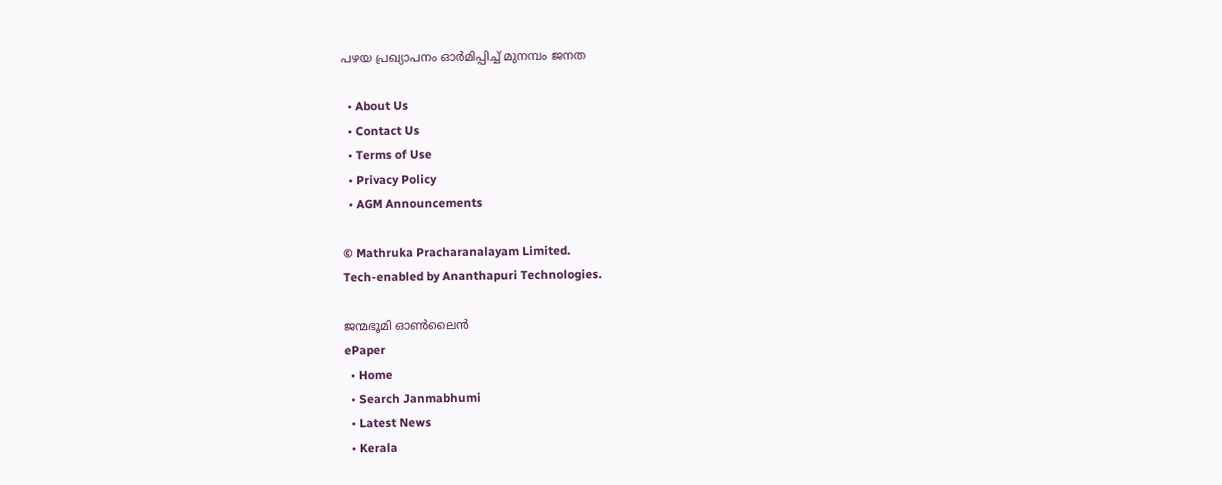പഴയ പ്രഖ്യാപനം ഓര്‍മിപ്പിച്ച് മുനമ്പം ജനത

  • About Us
  • Contact Us
  • Terms of Use
  • Privacy Policy
  • AGM Announcements

© Mathruka Pracharanalayam Limited.
Tech-enabled by Ananthapuri Technologies.

ജന്മഭൂമി ഓണ്‍ലൈന്‍
ePaper
  • Home
  • Search Janmabhumi
  • Latest News
  • Kerala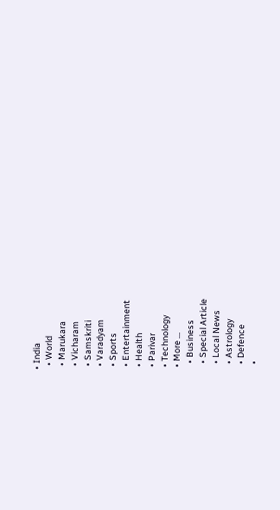• India
  • World
  • Marukara
  • Vicharam
  • Samskriti
  • Varadyam
  • Sports
  • Entertainment
  • Health
  • Parivar
  • Technology
  • More …
    • Business
    • Special Article
    • Local News
    • Astrology
    • Defence
    •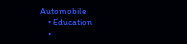Automobile
    • Education
    •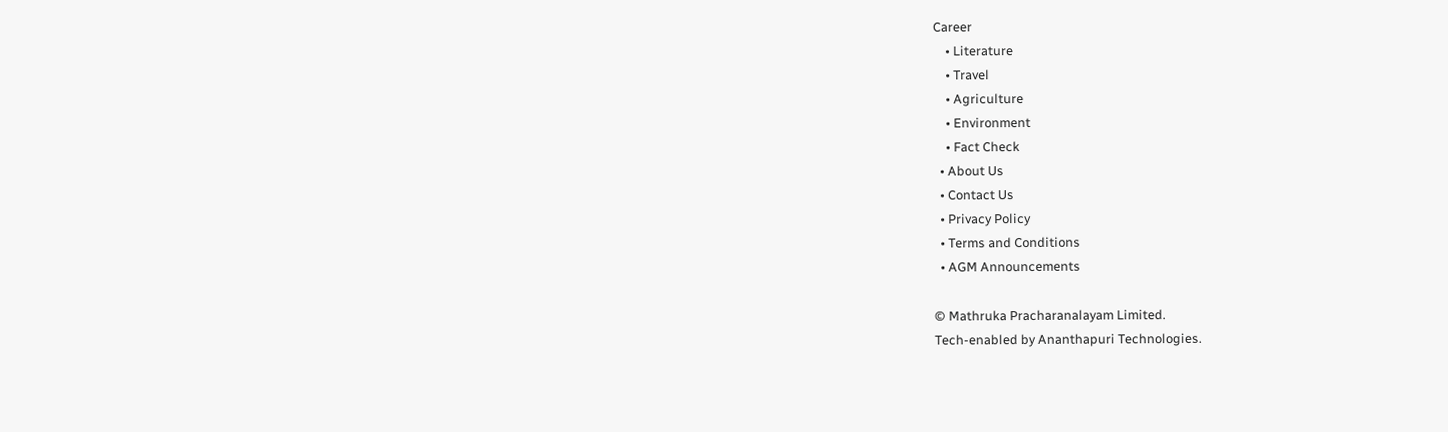Career
    • Literature
    • Travel
    • Agriculture
    • Environment
    • Fact Check
  • About Us
  • Contact Us
  • Privacy Policy
  • Terms and Conditions
  • AGM Announcements

© Mathruka Pracharanalayam Limited.
Tech-enabled by Ananthapuri Technologies.